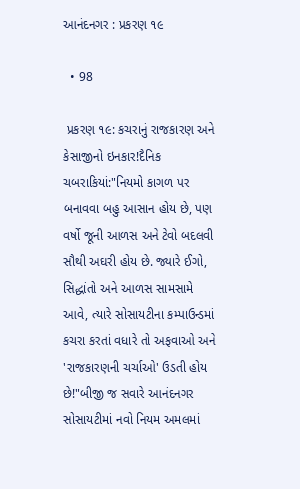આનંદનગર : પ્રકરણ ૧૯

  • 98

 પ્રકરણ ૧૯: કચરાનું રાજકારણ અને કેસાજીનો ઇનકાર!દૈનિક ચબરાકિયાં:"નિયમો કાગળ પર બનાવવા બહુ આસાન હોય છે, પણ વર્ષો જૂની આળસ અને ટેવો બદલવી સૌથી અઘરી હોય છે. જ્યારે ઈગો, સિદ્ધાંતો અને આળસ સામસામે આવે, ત્યારે સોસાયટીના કમ્પાઉન્ડમાં કચરા કરતાં વધારે તો અફવાઓ અને 'રાજકારણની ચર્ચાઓ' ઉડતી હોય છે!"બીજી જ સવારે આનંદનગર સોસાયટીમાં નવો નિયમ અમલમાં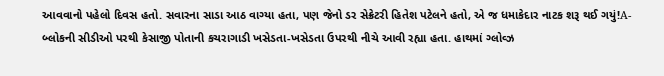આવવાનો પહેલો દિવસ હતો. સવારના સાડા આઠ વાગ્યા હતા, પણ જેનો ડર સેક્રેટરી હિતેશ પટેલને હતો, એ જ ધમાકેદાર નાટક શરૂ થઈ ગયું!A-બ્લોકની સીડીઓ પરથી કેસાજી પોતાની કચરાગાડી ખસેડતા-ખસેડતા ઉપરથી નીચે આવી રહ્યા હતા. હાથમાં ગ્લોવ્ઝ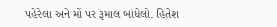પહેરેલા અને મોં પર રૂમાલ બાંધેલો. હિતેશ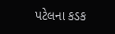પટેલના કડક